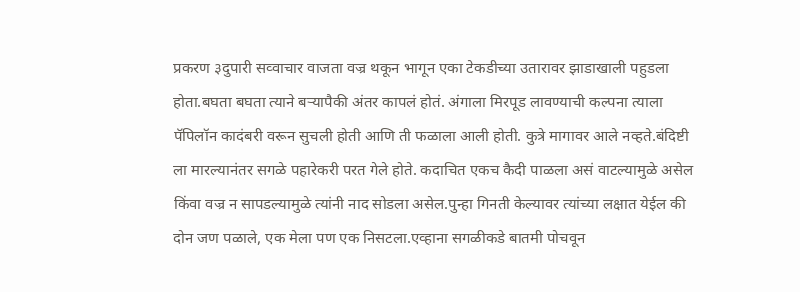प्रकरण ३दुपारी सव्वाचार वाजता वज्र थकून भागून एका टेकडीच्या उतारावर झाडाखाली पहुडला होता.बघता बघता त्याने बऱ्यापैकी अंतर कापलं होतं. अंगाला मिरपूड लावण्याची कल्पना त्याला पॅपिलॉन कादंबरी वरून सुचली होती आणि ती फळाला आली होती. कुत्रे मागावर आले नव्हते.बंदिष्टी ला मारल्यानंतर सगळे पहारेकरी परत गेले होते. कदाचित एकच कैदी पाळला असं वाटल्यामुळे असेल किंवा वज्र न सापडल्यामुळे त्यांनी नाद सोडला असेल.पुन्हा गिनती केल्यावर त्यांच्या लक्षात येईल की दोन जण पळाले, एक मेला पण एक निसटला.एव्हाना सगळीकडे बातमी पोचवून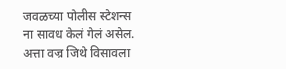जवळच्या पोलीस स्टेशन्स ना सावध केलं गेलं असेल. अत्ता वज्र जिथे विसावला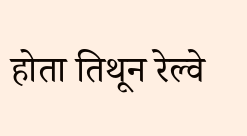होता तिथून रेल्वे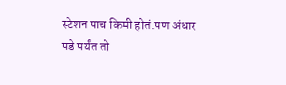स्टेशन पाच किमी होतं.पण अंधार पडे पर्यंत तो